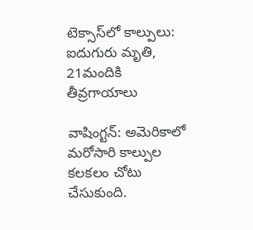టెక్సాస్‌లో కాల్పులు: ఐదుగురు మృతి, 21మందికి తీవ్రగాయాలు

వాషింగ్టన్: అమెరికాలో మరోసారి కాల్పుల కలకలం చోటు చేసుకుంది.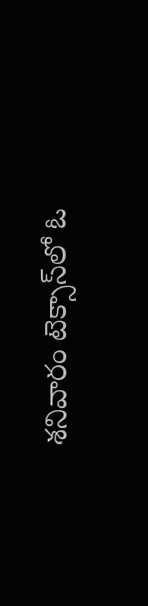శనివారం టెక్సాస్‌లో ఓ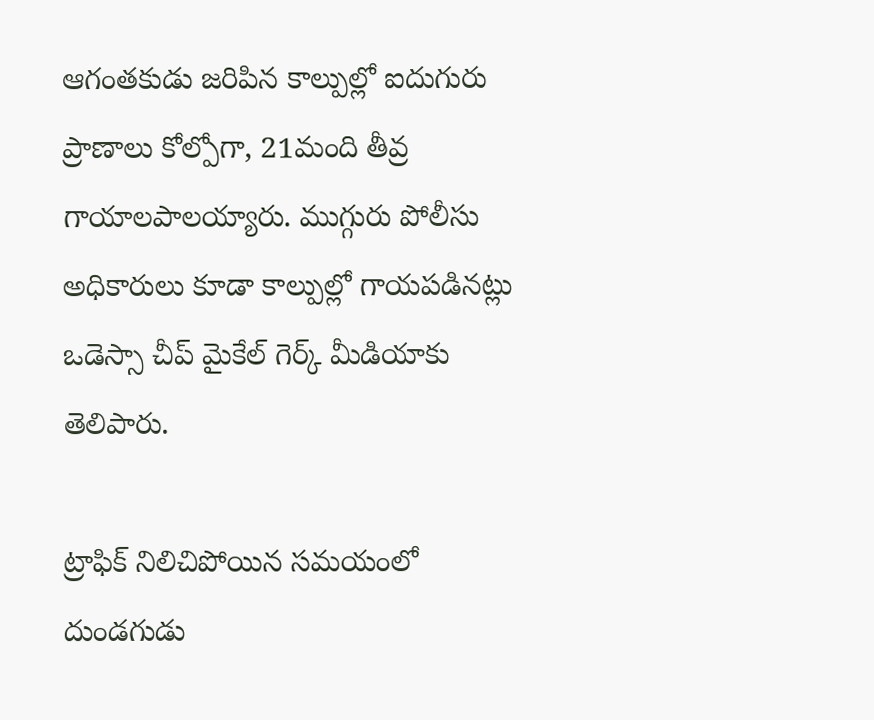ఆగంతకుడు జరిపిన కాల్పుల్లో ఐదుగురు ప్రాణాలు కోల్పోగా, 21మంది తీవ్ర గాయాలపాలయ్యారు. ముగ్గురు పోలీసు అధికారులు కూడా కాల్పుల్లో గాయపడినట్లు ఒడెస్సా చీప్ మైకేల్ గెర్క్ మీడియాకు తెలిపారు.

ట్రాఫిక్ నిలిచిపోయిన సమయంలో దుండగుడు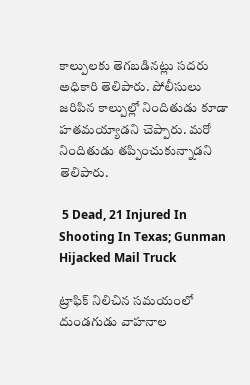కాల్పులకు తెగబడినట్లు సదరు అధికారి తెలిపారు. పోలీసులు జరిపిన కాల్పుల్లో నిందితుడు కూడా హతమయ్యాడని చెప్పారు. మరో నిందితుడు తప్పించుకున్నాడని తెలిపారు.

 5 Dead, 21 Injured In Shooting In Texas; Gunman Hijacked Mail Truck

ట్రాఫిక్ నిలిచిన సమయంలో దుండగుడు వాహనాల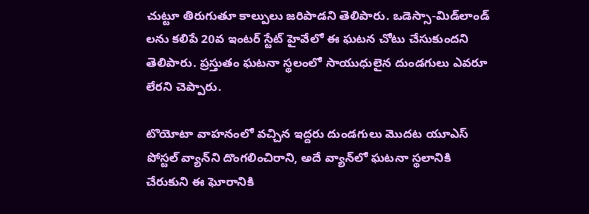చుట్టూ తిరుగుతూ కాల్పులు జరిపాడని తెలిపారు. ఒడెస్సా-మిడ్‌లాండ్ లను కలిపే 20వ ఇంటర్ స్టేట్ హైవేలో ఈ ఘటన చోటు చేసుకుందని తెలిపారు. ప్రస్తుతం ఘటనా స్థలంలో సాయుధులైన దుండగులు ఎవరూ లేరని చెప్పారు.

టొయోటా వాహనంలో వచ్చిన ఇద్దరు దుండగులు మొదట యూఎస్ పోస్టల్ వ్యాన్‌ని దొంగలించిరాని, అదే వ్యాన్‌లో ఘటనా స్థలానికి చేరుకుని ఈ ఘోరానికి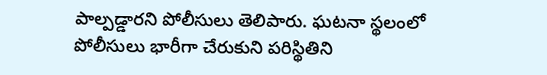పాల్పడ్డారని పోలీసులు తెలిపారు. ఘటనా స్థలంలో పోలీసులు భారీగా చేరుకుని పరిస్థితిని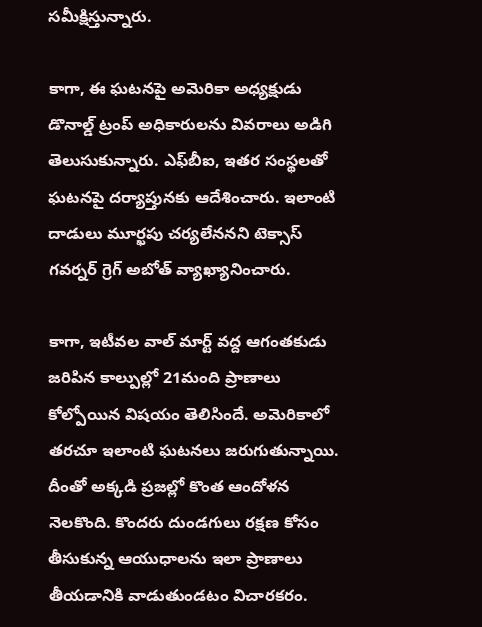సమీక్షిస్తున్నారు.

కాగా, ఈ ఘటనపై అమెరికా అధ్యక్షుడు డొనాల్డ్ ట్రంప్ అధికారులను వివరాలు అడిగి తెలుసుకున్నారు. ఎఫ్‌బీఐ, ఇతర సంస్థలతో ఘటనపై దర్యాప్తునకు ఆదేశించారు. ఇలాంటి దాడులు మూర్ఖపు చర్యలేననని టెక్సాస్ గవర్నర్ గ్రెగ్ అబోత్ వ్యాఖ్యానించారు.

కాగా, ఇటీవల వాల్ మార్ట్ వద్ద ఆగంతకుడు జరిపిన కాల్పుల్లో 21మంది ప్రాణాలు కోల్పోయిన విషయం తెలిసిందే. అమెరికాలో తరచూ ఇలాంటి ఘటనలు జరుగుతున్నాయి. దీంతో అక్కడి ప్రజల్లో కొంత ఆందోళన నెలకొంది. కొందరు దుండగులు రక్షణ కోసం తీసుకున్న ఆయుధాలను ఇలా ప్రాణాలు తీయడానికి వాడుతుండటం విచారకరం.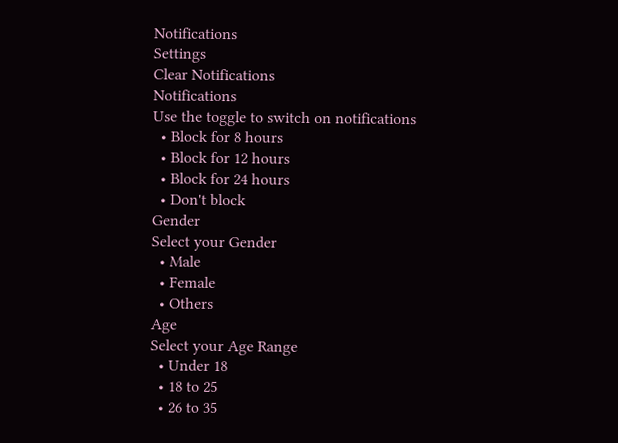Notifications
Settings
Clear Notifications
Notifications
Use the toggle to switch on notifications
  • Block for 8 hours
  • Block for 12 hours
  • Block for 24 hours
  • Don't block
Gender
Select your Gender
  • Male
  • Female
  • Others
Age
Select your Age Range
  • Under 18
  • 18 to 25
  • 26 to 35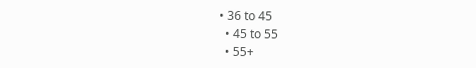• 36 to 45
  • 45 to 55
  • 55+